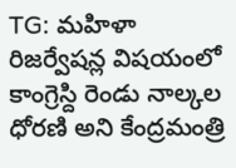TG: మహిళా రిజర్వేషన్ల విషయంలో కాంగ్రెస్ది రెండు నాల్కల ధోరణి అని కేంద్రమంత్రి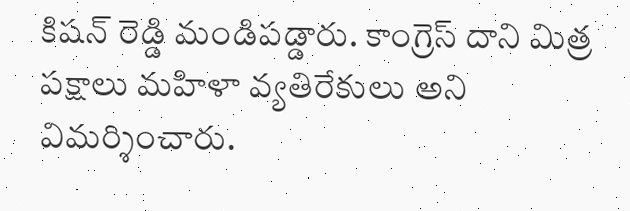కిషన్ రెడ్డి మండిపడ్డారు. కాంగ్రెస్ దాని మిత్ర పక్షాలు మహిళా వ్యతిరేకులు అని విమర్శించారు.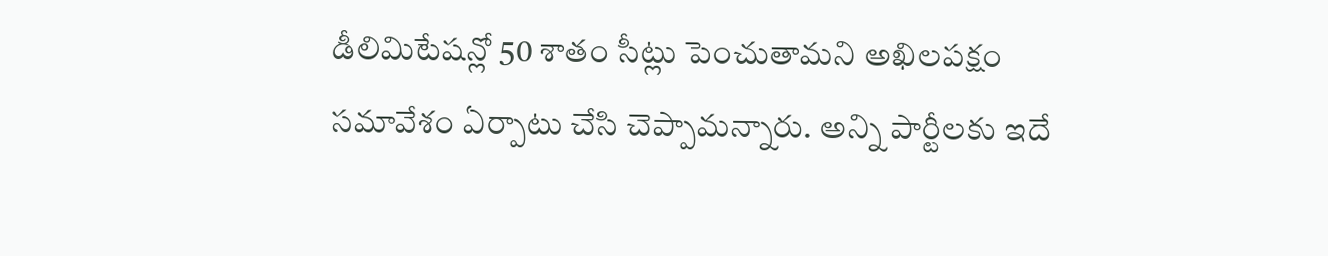డీలిమిటేషన్లో 50 శాతం సీట్లు పెంచుతామని అఖిలపక్షం సమావేశం ఏర్పాటు చేసి చెప్పామన్నారు. అన్ని పార్టీలకు ఇదే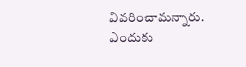వివరించామన్నారు. ఎందుకు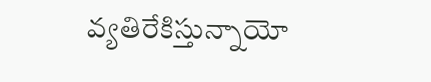వ్యతిరేకిస్తున్నాయో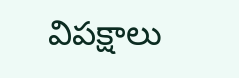విపక్షాలు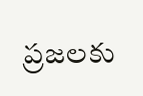ప్రజలకు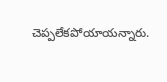చెప్పలేకపోయాయన్నారు.